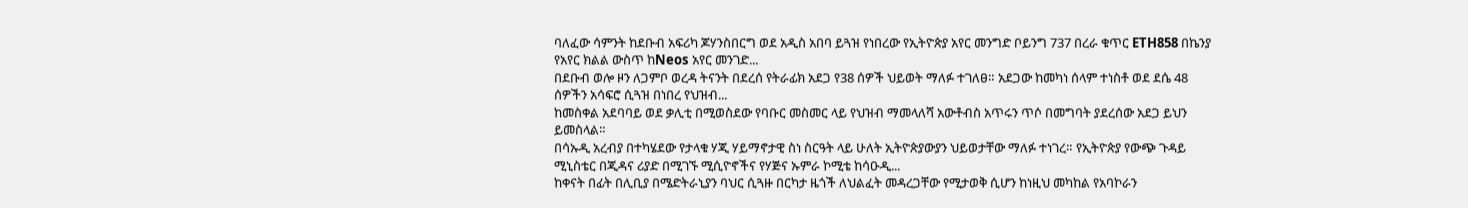ባለፈው ሳምንት ከደቡብ አፍሪካ ጆሃንስበርግ ወደ አዲስ አበባ ይጓዝ የነበረው የኢትዮጵያ አየር መንግድ ቦይንግ 737 በረራ ቁጥር ETH858 በኬንያ የአየር ክልል ውስጥ ከNeos አየር መንገድ...
በደቡብ ወሎ ዞን ለጋምቦ ወረዳ ትናንት በደረሰ የትራፊክ አደጋ የ38 ሰዎች ህይወት ማለፉ ተገለፀ። አደጋው ከመካነ ሰላም ተነስቶ ወደ ደሴ 48 ሰዎችን አሳፍሮ ሲጓዝ በነበረ የህዝብ...
ከመስቀል አደባባይ ወደ ቃሊቲ በሚወስደው የባቡር መስመር ላይ የህዝብ ማመላለሻ አውቶብስ አጥሩን ጥሶ በመግባት ያደረሰው አደጋ ይህን ይመስላል።
በሳኡዲ አረብያ በተካሄደው የታላቁ ሃጂ ሃይማኖታዊ ስነ ስርዓት ላይ ሁለት ኢትዮጵያውያን ህይወታቸው ማለፉ ተነገረ። የኢትዮጵያ የውጭ ጉዳይ ሚኒስቴር በጂዳና ሪያድ በሚገኙ ሚሲዮኖችና የሃጅና ኡምራ ኮሚቴ ከሳዑዲ...
ከቀናት በፊት በሊቢያ በሜድትራኒያን ባህር ሲጓዙ በርካታ ዜጎች ለህልፈት መዳረጋቸው የሚታወቅ ሲሆን ከነዚህ መካከል የአባኮራን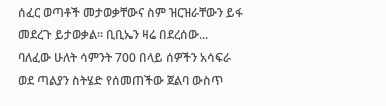ሰፈር ወጣቶች መታወቃቸውና ስም ዝርዝራቸውን ይፋ መደረጉ ይታወቃል። ቢቢኤን ዛሬ በደረሰው...
ባለፈው ሁለት ሳምንት 700 በላይ ሰዎችን አሳፍራ ወደ ጣልያን ስትሄድ የሰመጠችው ጀልባ ውስጥ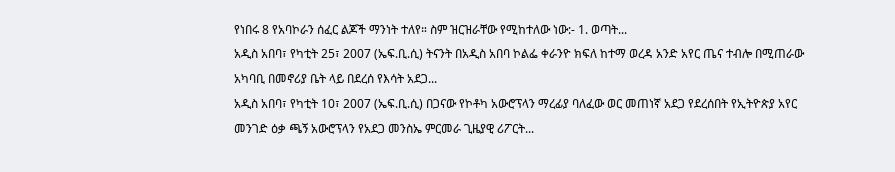የነበሩ 8 የአባኮራን ሰፈር ልጆች ማንነት ተለየ። ስም ዝርዝራቸው የሚከተለው ነው:- 1. ወጣት...
አዲስ አበባ፣ የካቲት 25፣ 2007 (ኤፍ.ቢ.ሲ) ትናንት በአዲስ አበባ ኮልፌ ቀራንዮ ክፍለ ከተማ ወረዳ አንድ አየር ጤና ተብሎ በሚጠራው አካባቢ በመኖሪያ ቤት ላይ በደረሰ የእሳት አደጋ...
አዲስ አበባ፣ የካቲት 10፣ 2007 (ኤፍ.ቢ.ሲ) በጋናው የኮቶካ አውሮፕላን ማረፊያ ባለፈው ወር መጠነኛ አደጋ የደረሰበት የኢትዮጵያ አየር መንገድ ዕቃ ጫኝ አውሮፕላን የአደጋ መንስኤ ምርመራ ጊዜያዊ ሪፖርት...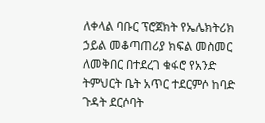ለቀላል ባቡር ፕሮጀክት የኤሌክትሪክ ኃይል መቆጣጠሪያ ክፍል መስመር ለመቅበር በተደረገ ቁፋሮ የአንድ ትምህርት ቤት አጥር ተደርምሶ ከባድ ጉዳት ደርሶባት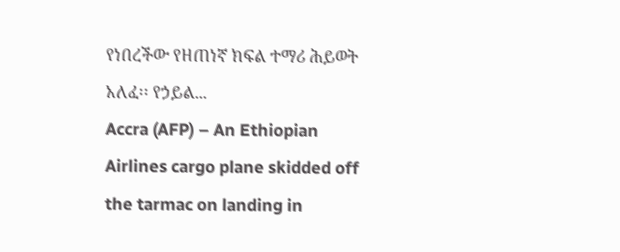የነበረችው የዘጠነኛ ክፍል ተማሪ ሕይወት አለፈ፡፡ የኃይል...
Accra (AFP) – An Ethiopian Airlines cargo plane skidded off the tarmac on landing in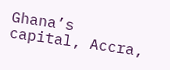Ghana’s capital, Accra,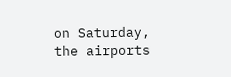on Saturday, the airports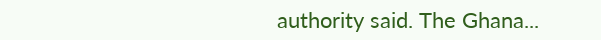authority said. The Ghana...